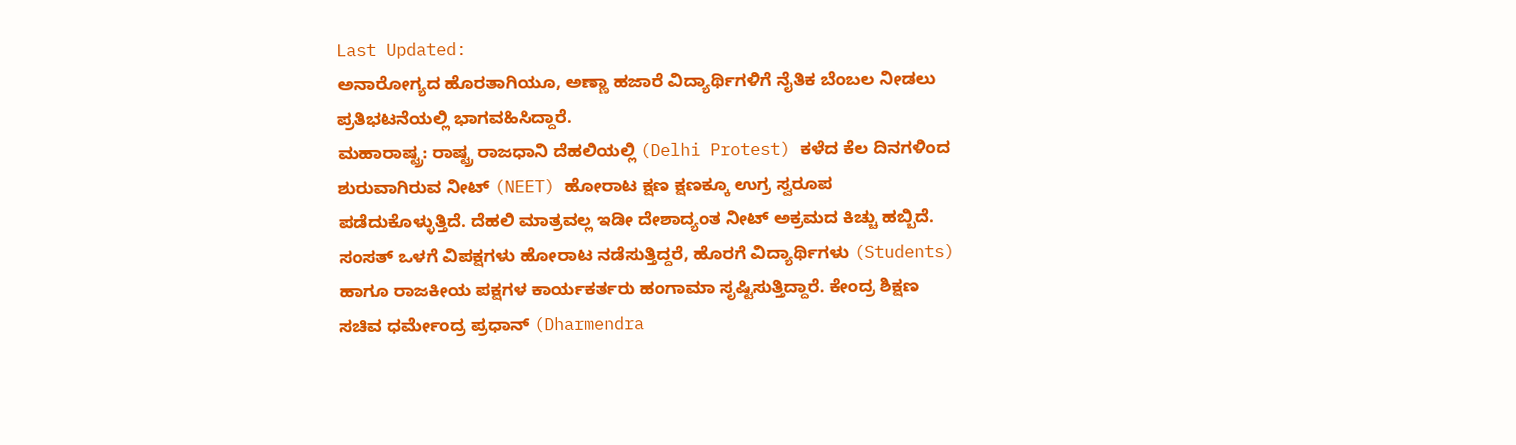Last Updated:
ಅನಾರೋಗ್ಯದ ಹೊರತಾಗಿಯೂ, ಅಣ್ಣಾ ಹಜಾರೆ ವಿದ್ಯಾರ್ಥಿಗಳಿಗೆ ನೈತಿಕ ಬೆಂಬಲ ನೀಡಲು ಪ್ರತಿಭಟನೆಯಲ್ಲಿ ಭಾಗವಹಿಸಿದ್ದಾರೆ.
ಮಹಾರಾಷ್ಟ್ರ: ರಾಷ್ಟ್ರ ರಾಜಧಾನಿ ದೆಹಲಿಯಲ್ಲಿ (Delhi Protest) ಕಳೆದ ಕೆಲ ದಿನಗಳಿಂದ ಶುರುವಾಗಿರುವ ನೀಟ್ (NEET) ಹೋರಾಟ ಕ್ಷಣ ಕ್ಷಣಕ್ಕೂ ಉಗ್ರ ಸ್ವರೂಪ ಪಡೆದುಕೊಳ್ಳುತ್ತಿದೆ. ದೆಹಲಿ ಮಾತ್ರವಲ್ಲ ಇಡೀ ದೇಶಾದ್ಯಂತ ನೀಟ್ ಅಕ್ರಮದ ಕಿಚ್ಚು ಹಬ್ಬಿದೆ. ಸಂಸತ್ ಒಳಗೆ ವಿಪಕ್ಷಗಳು ಹೋರಾಟ ನಡೆಸುತ್ತಿದ್ದರೆ, ಹೊರಗೆ ವಿದ್ಯಾರ್ಥಿಗಳು (Students) ಹಾಗೂ ರಾಜಕೀಯ ಪಕ್ಷಗಳ ಕಾರ್ಯಕರ್ತರು ಹಂಗಾಮಾ ಸೃಷ್ಟಿಸುತ್ತಿದ್ದಾರೆ. ಕೇಂದ್ರ ಶಿಕ್ಷಣ ಸಚಿವ ಧರ್ಮೇಂದ್ರ ಪ್ರಧಾನ್ (Dharmendra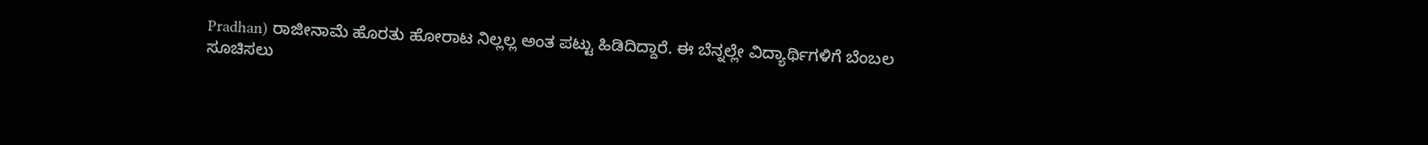Pradhan) ರಾಜೀನಾಮೆ ಹೊರತು ಹೋರಾಟ ನಿಲ್ಲಲ್ಲ ಅಂತ ಪಟ್ಟು ಹಿಡಿದಿದ್ದಾರೆ. ಈ ಬೆನ್ನಲ್ಲೇ ವಿದ್ಯಾರ್ಥಿಗಳಿಗೆ ಬೆಂಬಲ ಸೂಚಿಸಲು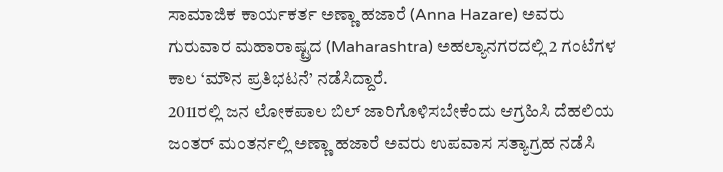ಸಾಮಾಜಿಕ ಕಾರ್ಯಕರ್ತ ಅಣ್ಣಾ ಹಜಾರೆ (Anna Hazare) ಅವರು ಗುರುವಾರ ಮಹಾರಾಷ್ಟ್ರದ (Maharashtra) ಅಹಲ್ಯಾನಗರದಲ್ಲಿ 2 ಗಂಟೆಗಳ ಕಾಲ ‘ಮೌನ ಪ್ರತಿಭಟನೆ’ ನಡೆಸಿದ್ದಾರೆ.
2011ರಲ್ಲಿ ಜನ ಲೋಕಪಾಲ ಬಿಲ್ ಜಾರಿಗೊಳಿಸಬೇಕೆಂದು ಆಗ್ರಹಿಸಿ ದೆಹಲಿಯ ಜಂತರ್ ಮಂತರ್ನಲ್ಲಿ ಅಣ್ಣಾ ಹಜಾರೆ ಅವರು ಉಪವಾಸ ಸತ್ಯಾಗ್ರಹ ನಡೆಸಿ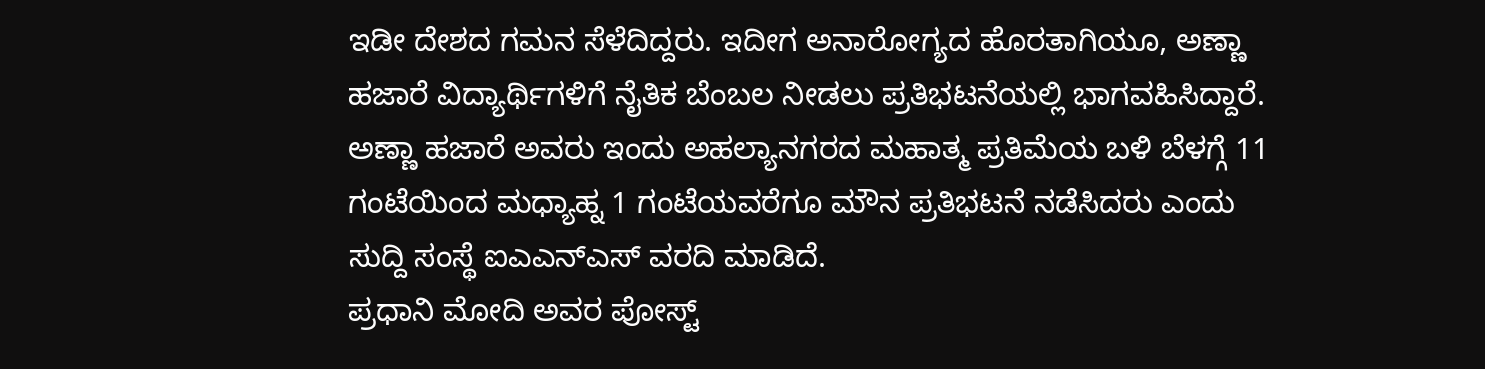ಇಡೀ ದೇಶದ ಗಮನ ಸೆಳೆದಿದ್ದರು. ಇದೀಗ ಅನಾರೋಗ್ಯದ ಹೊರತಾಗಿಯೂ, ಅಣ್ಣಾ ಹಜಾರೆ ವಿದ್ಯಾರ್ಥಿಗಳಿಗೆ ನೈತಿಕ ಬೆಂಬಲ ನೀಡಲು ಪ್ರತಿಭಟನೆಯಲ್ಲಿ ಭಾಗವಹಿಸಿದ್ದಾರೆ. ಅಣ್ಣಾ ಹಜಾರೆ ಅವರು ಇಂದು ಅಹಲ್ಯಾನಗರದ ಮಹಾತ್ಮ ಪ್ರತಿಮೆಯ ಬಳಿ ಬೆಳಗ್ಗೆ 11 ಗಂಟೆಯಿಂದ ಮಧ್ಯಾಹ್ನ 1 ಗಂಟೆಯವರೆಗೂ ಮೌನ ಪ್ರತಿಭಟನೆ ನಡೆಸಿದರು ಎಂದು ಸುದ್ದಿ ಸಂಸ್ಥೆ ಐಎಎನ್ಎಸ್ ವರದಿ ಮಾಡಿದೆ.
ಪ್ರಧಾನಿ ಮೋದಿ ಅವರ ಪೋಸ್ಟ್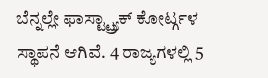ಬೆನ್ನಲ್ಲೇ ಫಾಸ್ಟ್ಟ್ರ್ಯಾಕ್ ಕೋರ್ಟ್ಗಳ ಸ್ಥಾಪನೆ ಆಗಿವೆ. 4 ರಾಜ್ಯಗಳಲ್ಲಿ 5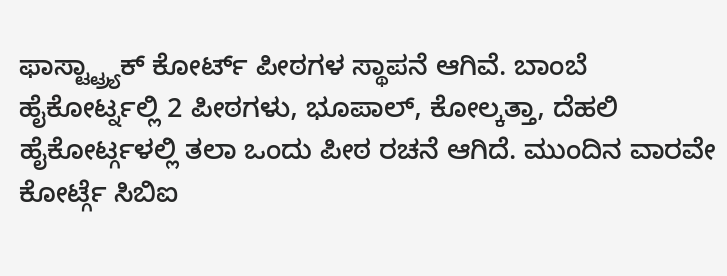ಫಾಸ್ಟ್ಟ್ರ್ಯಾಕ್ ಕೋರ್ಟ್ ಪೀಠಗಳ ಸ್ಥಾಪನೆ ಆಗಿವೆ. ಬಾಂಬೆ ಹೈಕೋರ್ಟ್ನಲ್ಲಿ 2 ಪೀಠಗಳು, ಭೂಪಾಲ್, ಕೋಲ್ಕತ್ತಾ, ದೆಹಲಿ ಹೈಕೋರ್ಟ್ಗಳಲ್ಲಿ ತಲಾ ಒಂದು ಪೀಠ ರಚನೆ ಆಗಿದೆ. ಮುಂದಿನ ವಾರವೇ ಕೋರ್ಟ್ಗೆ ಸಿಬಿಐ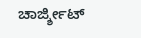ಚಾರ್ಜ್ಶೀಟ್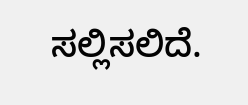ಸಲ್ಲಿಸಲಿದೆ.